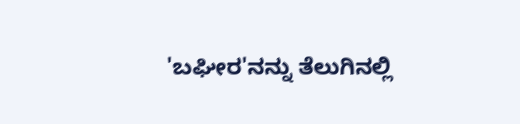'ಬಘೀರ'ನನ್ನು ತೆಲುಗಿನಲ್ಲಿ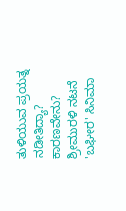ತುಳಿಯುವ ಪ್ರಯತ್ನ ನಡೀತಿದ್ಯಾ? ಕಾರಣವೇನು?
ಶ್ರೀಮುರಳಿ ನಟನೆ 'ಬಘೀರ' ಸಿನಿಮಾ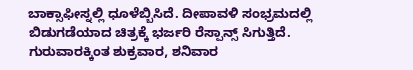ಬಾಕ್ಸಾಫೀಸ್ನಲ್ಲಿ ಧೂಳೆಬ್ಬಿಸಿದೆ. ದೀಪಾವಳಿ ಸಂಭ್ರಮದಲ್ಲಿ ಬಿಡುಗಡೆಯಾದ ಚಿತ್ರಕ್ಕೆ ಭರ್ಜರಿ ರೆಸ್ಪಾನ್ಸ್ ಸಿಗುತ್ತಿದೆ. ಗುರುವಾರಕ್ಕಿಂತ ಶುಕ್ರವಾರ, ಶನಿವಾರ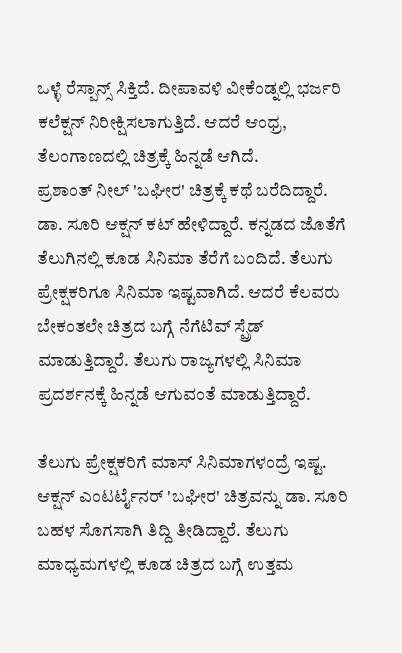ಒಳ್ಳೆ ರೆಸ್ಪಾನ್ಸ್ ಸಿಕ್ತಿದೆ. ದೀಪಾವಳಿ ವೀಕೆಂಡ್ನಲ್ಲಿ ಭರ್ಜರಿ ಕಲೆಕ್ಷನ್ ನಿರೀಕ್ಷಿಸಲಾಗುತ್ತಿದೆ. ಆದರೆ ಆಂಧ್ರ, ತೆಲಂಗಾಣದಲ್ಲಿ ಚಿತ್ರಕ್ಕೆ ಹಿನ್ನಡೆ ಆಗಿದೆ.
ಪ್ರಶಾಂತ್ ನೀಲ್ 'ಬಘೀರ' ಚಿತ್ರಕ್ಕೆ ಕಥೆ ಬರೆದಿದ್ದಾರೆ. ಡಾ. ಸೂರಿ ಆಕ್ಷನ್ ಕಟ್ ಹೇಳಿದ್ದಾರೆ. ಕನ್ನಡದ ಜೊತೆಗೆ ತೆಲುಗಿನಲ್ಲಿ ಕೂಡ ಸಿನಿಮಾ ತೆರೆಗೆ ಬಂದಿದೆ. ತೆಲುಗು ಪ್ರೇಕ್ಷಕರಿಗೂ ಸಿನಿಮಾ ಇಷ್ಟವಾಗಿದೆ. ಆದರೆ ಕೆಲವರು ಬೇಕಂತಲೇ ಚಿತ್ರದ ಬಗ್ಗೆ ನೆಗೆಟಿವ್ ಸ್ಪ್ರೆಡ್ ಮಾಡುತ್ತಿದ್ದಾರೆ. ತೆಲುಗು ರಾಜ್ಯಗಳಲ್ಲಿ ಸಿನಿಮಾ ಪ್ರದರ್ಶನಕ್ಕೆ ಹಿನ್ನಡೆ ಆಗುವಂತೆ ಮಾಡುತ್ತಿದ್ದಾರೆ.

ತೆಲುಗು ಪ್ರೇಕ್ಷಕರಿಗೆ ಮಾಸ್ ಸಿನಿಮಾಗಳಂದ್ರೆ ಇಷ್ಟ. ಆಕ್ಷನ್ ಎಂಟರ್ಟೈನರ್ 'ಬಘೀರ' ಚಿತ್ರವನ್ನು ಡಾ. ಸೂರಿ ಬಹಳ ಸೊಗಸಾಗಿ ತಿದ್ದಿ ತೀಡಿದ್ದಾರೆ. ತೆಲುಗು ಮಾಧ್ಯಮಗಳಲ್ಲಿ ಕೂಡ ಚಿತ್ರದ ಬಗ್ಗೆ ಉತ್ತಮ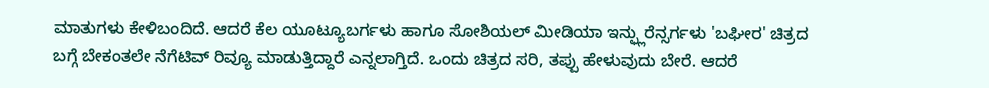ಮಾತುಗಳು ಕೇಳಿಬಂದಿದೆ. ಆದರೆ ಕೆಲ ಯೂಟ್ಯೂಬರ್ಗಳು ಹಾಗೂ ಸೋಶಿಯಲ್ ಮೀಡಿಯಾ ಇನ್ಫ್ಲುರೆನ್ಸರ್ಗಳು 'ಬಘೀರ' ಚಿತ್ರದ ಬಗ್ಗೆ ಬೇಕಂತಲೇ ನೆಗೆಟಿವ್ ರಿವ್ಯೂ ಮಾಡುತ್ತಿದ್ದಾರೆ ಎನ್ನಲಾಗ್ತಿದೆ. ಒಂದು ಚಿತ್ರದ ಸರಿ, ತಪ್ಪು ಹೇಳುವುದು ಬೇರೆ. ಆದರೆ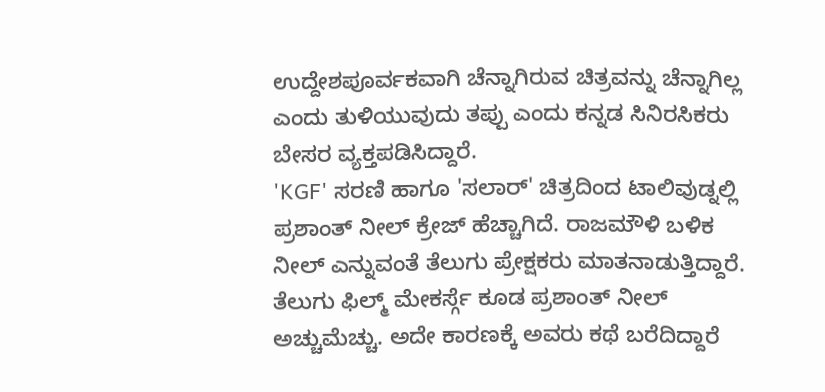ಉದ್ದೇಶಪೂರ್ವಕವಾಗಿ ಚೆನ್ನಾಗಿರುವ ಚಿತ್ರವನ್ನು ಚೆನ್ನಾಗಿಲ್ಲ ಎಂದು ತುಳಿಯುವುದು ತಪ್ಪು ಎಂದು ಕನ್ನಡ ಸಿನಿರಸಿಕರು ಬೇಸರ ವ್ಯಕ್ತಪಡಿಸಿದ್ದಾರೆ.
'KGF' ಸರಣಿ ಹಾಗೂ 'ಸಲಾರ್' ಚಿತ್ರದಿಂದ ಟಾಲಿವುಡ್ನಲ್ಲಿ ಪ್ರಶಾಂತ್ ನೀಲ್ ಕ್ರೇಜ್ ಹೆಚ್ಚಾಗಿದೆ. ರಾಜಮೌಳಿ ಬಳಿಕ ನೀಲ್ ಎನ್ನುವಂತೆ ತೆಲುಗು ಪ್ರೇಕ್ಷಕರು ಮಾತನಾಡುತ್ತಿದ್ದಾರೆ. ತೆಲುಗು ಫಿಲ್ಮ್ ಮೇಕರ್ಸ್ಗೆ ಕೂಡ ಪ್ರಶಾಂತ್ ನೀಲ್ ಅಚ್ಚುಮೆಚ್ಚು. ಅದೇ ಕಾರಣಕ್ಕೆ ಅವರು ಕಥೆ ಬರೆದಿದ್ದಾರೆ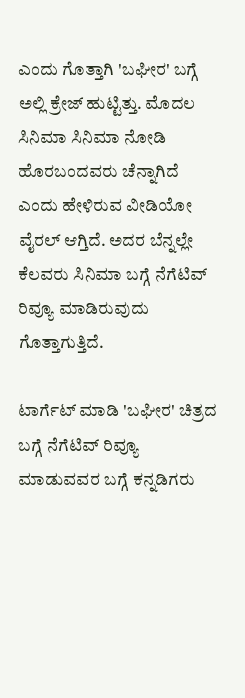ಎಂದು ಗೊತ್ತಾಗಿ 'ಬಘೀರ' ಬಗ್ಗೆ ಅಲ್ಲಿ ಕ್ರೇಜ್ ಹುಟ್ಟಿತ್ತು. ಮೊದಲ ಸಿನಿಮಾ ಸಿನಿಮಾ ನೋಡಿ ಹೊರಬಂದವರು ಚೆನ್ನಾಗಿದೆ ಎಂದು ಹೇಳಿರುವ ವೀಡಿಯೋ ವೈರಲ್ ಆಗ್ತಿದೆ. ಅದರ ಬೆನ್ನಲ್ಲೇ ಕೆಲವರು ಸಿನಿಮಾ ಬಗ್ಗೆ ನೆಗೆಟಿವ್ ರಿವ್ಯೂ ಮಾಡಿರುವುದು ಗೊತ್ತಾಗುತ್ತಿದೆ.

ಟಾರ್ಗೆಟ್ ಮಾಡಿ 'ಬಘೀರ' ಚಿತ್ರದ ಬಗ್ಗೆ ನೆಗೆಟಿವ್ ರಿವ್ಯೂ ಮಾಡುವವರ ಬಗ್ಗೆ ಕನ್ನಡಿಗರು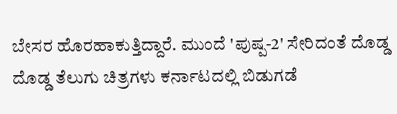ಬೇಸರ ಹೊರಹಾಕುತ್ತಿದ್ದಾರೆ. ಮುಂದೆ 'ಪುಷ್ಪ-2' ಸೇರಿದಂತೆ ದೊಡ್ಡ ದೊಡ್ಡ ತೆಲುಗು ಚಿತ್ರಗಳು ಕರ್ನಾಟದಲ್ಲಿ ಬಿಡುಗಡೆ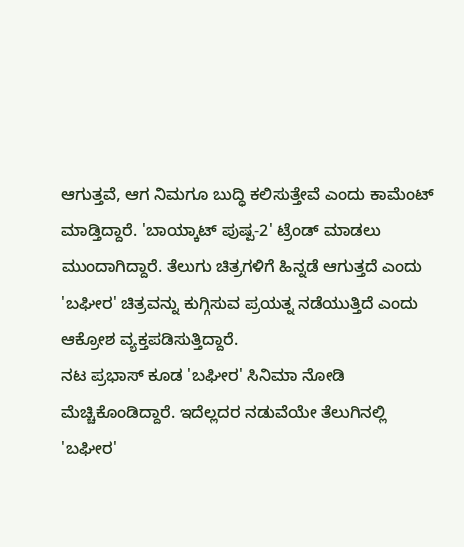ಆಗುತ್ತವೆ, ಆಗ ನಿಮಗೂ ಬುದ್ಧಿ ಕಲಿಸುತ್ತೇವೆ ಎಂದು ಕಾಮೆಂಟ್ ಮಾಡ್ತಿದ್ದಾರೆ. 'ಬಾಯ್ಕಾಟ್ ಪುಷ್ಪ-2' ಟ್ರೆಂಡ್ ಮಾಡಲು ಮುಂದಾಗಿದ್ದಾರೆ. ತೆಲುಗು ಚಿತ್ರಗಳಿಗೆ ಹಿನ್ನಡೆ ಆಗುತ್ತದೆ ಎಂದು 'ಬಘೀರ' ಚಿತ್ರವನ್ನು ಕುಗ್ಗಿಸುವ ಪ್ರಯತ್ನ ನಡೆಯುತ್ತಿದೆ ಎಂದು ಆಕ್ರೋಶ ವ್ಯಕ್ತಪಡಿಸುತ್ತಿದ್ದಾರೆ.
ನಟ ಪ್ರಭಾಸ್ ಕೂಡ 'ಬಘೀರ' ಸಿನಿಮಾ ನೋಡಿ ಮೆಚ್ಚಿಕೊಂಡಿದ್ದಾರೆ. ಇದೆಲ್ಲದರ ನಡುವೆಯೇ ತೆಲುಗಿನಲ್ಲಿ 'ಬಘೀರ'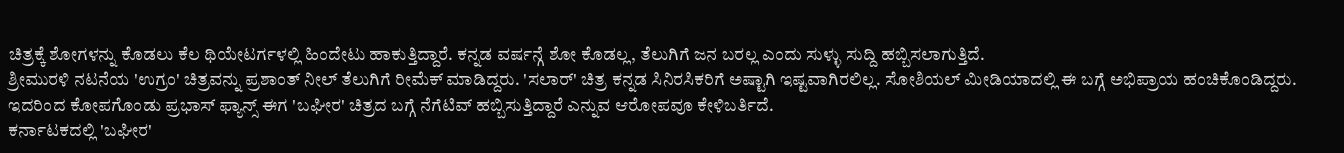ಚಿತ್ರಕ್ಕೆ ಶೋಗಳನ್ನು ಕೊಡಲು ಕೆಲ ಥಿಯೇಟರ್ಗಳಲ್ಲಿ ಹಿಂದೇಟು ಹಾಕುತ್ತಿದ್ದಾರೆ. ಕನ್ನಡ ವರ್ಷನ್ಗೆ ಶೋ ಕೊಡಲ್ಲ, ತೆಲುಗಿಗೆ ಜನ ಬರಲ್ಲ ಎಂದು ಸುಳ್ಳು ಸುದ್ದಿ ಹಬ್ಬಿಸಲಾಗುತ್ತಿದೆ.
ಶ್ರೀಮುರಳಿ ನಟನೆಯ 'ಉಗ್ರಂ' ಚಿತ್ರವನ್ನು ಪ್ರಶಾಂತ್ ನೀಲ್ ತೆಲುಗಿಗೆ ರೀಮೆಕ್ ಮಾಡಿದ್ದರು. 'ಸಲಾರ್' ಚಿತ್ರ ಕನ್ನಡ ಸಿನಿರಸಿಕರಿಗೆ ಅಷ್ಟಾಗಿ ಇಷ್ಟವಾಗಿರಲಿಲ್ಲ. ಸೋಶಿಯಲ್ ಮೀಡಿಯಾದಲ್ಲಿ ಈ ಬಗ್ಗೆ ಅಭಿಪ್ರಾಯ ಹಂಚಿಕೊಂಡಿದ್ದರು. ಇದರಿಂದ ಕೋಪಗೊಂಡು ಪ್ರಭಾಸ್ ಫ್ಯಾನ್ಸ್ ಈಗ 'ಬಘೀರ' ಚಿತ್ರದ ಬಗ್ಗೆ ನೆಗೆಟಿವ್ ಹಬ್ಬಿಸುತ್ತಿದ್ದಾರೆ ಎನ್ನುವ ಆರೋಪವೂ ಕೇಳಿಬರ್ತಿದೆ.
ಕರ್ನಾಟಕದಲ್ಲಿ 'ಬಘೀರ'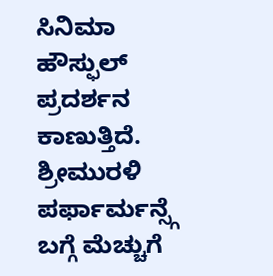ಸಿನಿಮಾ ಹೌಸ್ಫುಲ್ ಪ್ರದರ್ಶನ ಕಾಣುತ್ತಿದೆ. ಶ್ರೀಮುರಳಿ ಪರ್ಫಾರ್ಮನ್ಸ್ಗೆ ಬಗ್ಗೆ ಮೆಚ್ಚುಗೆ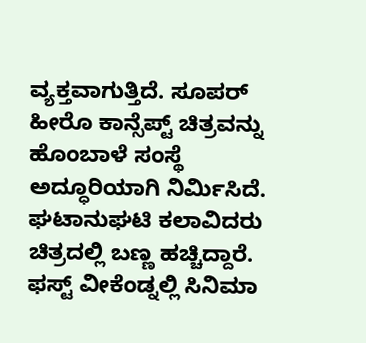ವ್ಯಕ್ತವಾಗುತ್ತಿದೆ. ಸೂಪರ್ ಹೀರೊ ಕಾನ್ಸೆಪ್ಟ್ ಚಿತ್ರವನ್ನು ಹೊಂಬಾಳೆ ಸಂಸ್ಥೆ ಅದ್ಧೂರಿಯಾಗಿ ನಿರ್ಮಿಸಿದೆ. ಘಟಾನುಘಟಿ ಕಲಾವಿದರು ಚಿತ್ರದಲ್ಲಿ ಬಣ್ಣ ಹಚ್ಚಿದ್ದಾರೆ. ಫಸ್ಟ್ ವೀಕೆಂಡ್ನಲ್ಲಿ ಸಿನಿಮಾ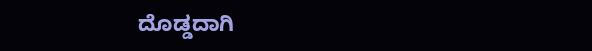ದೊಡ್ಡದಾಗಿ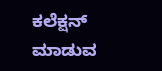ಕಲೆಕ್ಷನ್ ಮಾಡುವ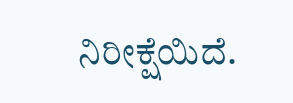ನಿರೀಕ್ಷೆಯಿದೆ.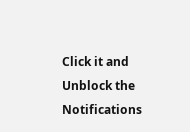Click it and Unblock the Notifications